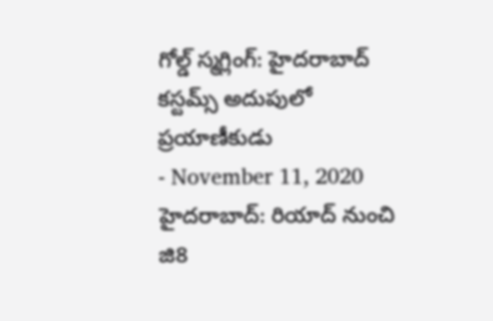గోల్డ్ స్మగ్లింగ్: హైదరాబాద్ కస్టమ్స్ అదుపులో ప్రయాణీకుడు
- November 11, 2020
హైదరాబాద్: రియాద్ నుంచి జి8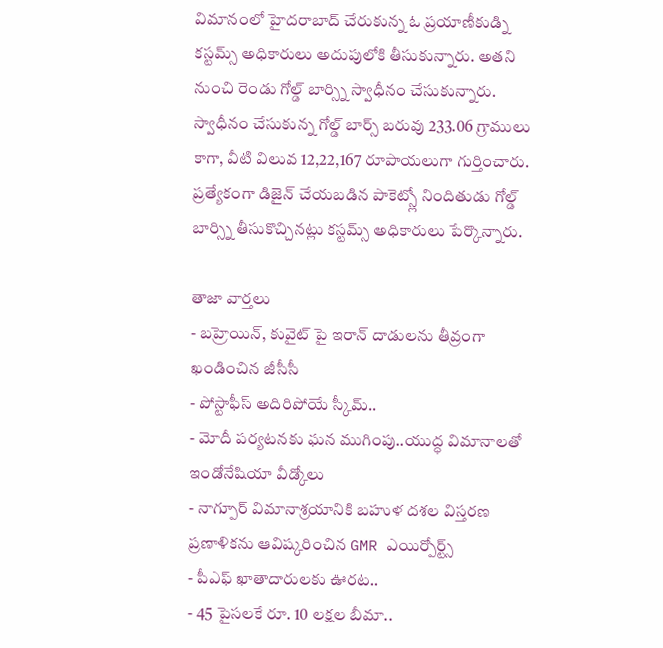విమానంలో హైదరాబాద్ చేరుకున్న ఓ ప్రయాణీకుడ్ని కస్టమ్స్ అధికారులు అదుపులోకి తీసుకున్నారు. అతని నుంచి రెండు గోల్డ్ బార్స్ని స్వాధీనం చేసుకున్నారు. స్వాధీనం చేసుకున్న గోల్డ్ బార్స్ బరువు 233.06 గ్రాములు కాగా, వీటి విలువ 12,22,167 రూపాయలుగా గుర్తించారు. ప్రత్యేకంగా డిజైన్ చేయబడిన పాకెట్స్లో నిందితుడు గోల్డ్ బార్స్ని తీసుకొచ్చినట్లు కస్టమ్స్ అధికారులు పేర్కొన్నారు.

తాజా వార్తలు
- బహ్రెయిన్, కువైట్ పై ఇరాన్ దాడులను తీవ్రంగా ఖండించిన జీసీసీ
- పోస్టాఫీస్ అదిరిపోయే స్కీమ్..
- మోదీ పర్యటనకు ఘన ముగింపు..యుద్ధ విమానాలతో ఇండోనేషియా వీడ్కోలు
- నాగ్పూర్ విమానాశ్రయానికి బహుళ దశల విస్తరణ ప్రణాళికను ఆవిష్కరించిన GMR ఎయిర్పోర్ట్స్
- పీఎఫ్ ఖాతాదారులకు ఊరట..
- 45 పైసలకే రూ. 10 లక్షల బీమా..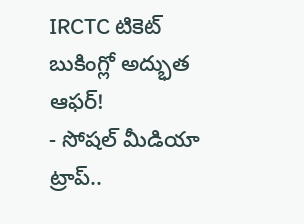IRCTC టికెట్ బుకింగ్లో అద్భుత ఆఫర్!
- సోషల్ మీడియా ట్రాప్..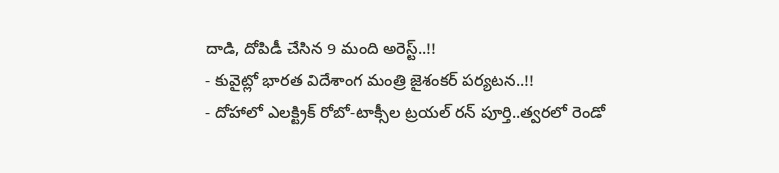దాడి, దోపిడీ చేసిన 9 మంది అరెస్ట్..!!
- కువైట్లో భారత విదేశాంగ మంత్రి జైశంకర్ పర్యటన..!!
- దోహాలో ఎలక్ట్రిక్ రోబో-టాక్సీల ట్రయల్ రన్ పూర్తి..త్వరలో రెండో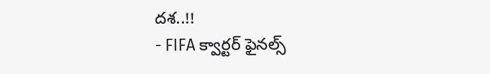దశ..!!
- FIFA క్వార్టర్ ఫైనల్స్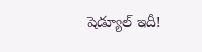షెడ్యూల్ ఇదీ!